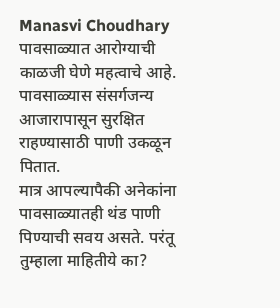Manasvi Choudhary
पावसाळ्यात आरोग्याची काळजी घेणे महत्वाचे आहे. पावसाळ्यास संसर्गजन्य आजारापासून सुरक्षित राहण्यासाठी पाणी उकळून पितात.
मात्र आपल्यापैकी अनेकांना पावसाळ्यातही थंड पाणी पिण्याची सवय असते. परंतू तुम्हाला माहितीये का?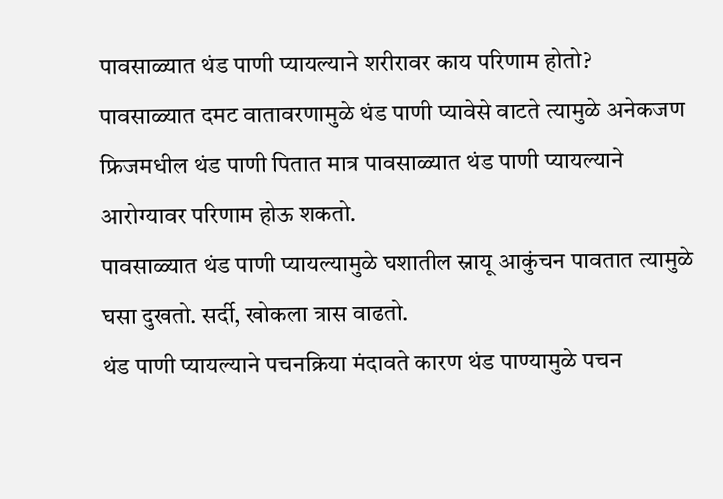पावसाळ्यात थंड पाणी प्यायल्याने शरीरावर काय परिणाम होतो?
पावसाळ्यात दमट वातावरणामुळे थंड पाणी प्यावेसे वाटते त्यामुळे अनेकजण फ्रिजमधील थंड पाणी पितात मात्र पावसाळ्यात थंड पाणी प्यायल्याने आरोग्यावर परिणाम होऊ शकतो.
पावसाळ्यात थंड पाणी प्यायल्यामुळे घशातील स्नायू आकुंचन पावतात त्यामुळे घसा दुखतो. सर्दी, खोकला त्रास वाढतो.
थंड पाणी प्यायल्याने पचनक्रिया मंदावते कारण थंड पाण्यामुळे पचन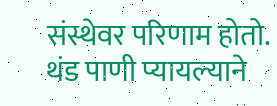संस्थेवर परिणाम होतो.
थंड पाणी प्यायल्याने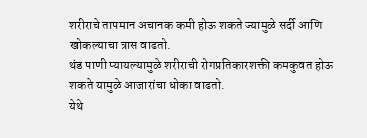शरीराचे तापमान अचानक कमी होऊ शकते ज्यामुळे सर्दी आणि खोकल्याचा त्रास वाढतो.
थंड पाणी प्यायल्यामुळे शरीराची रोगप्रतिकारशक्ती कमकुवत होऊ शकते यामुळे आजारांचा धोका वाढतो.
येथे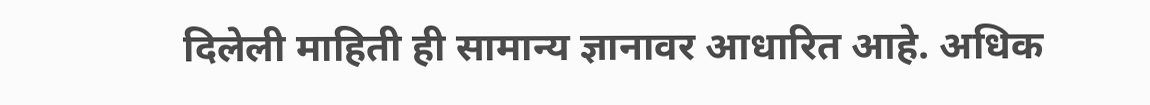दिलेली माहिती ही सामान्य ज्ञानावर आधारित आहे. अधिक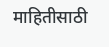माहितीसाठी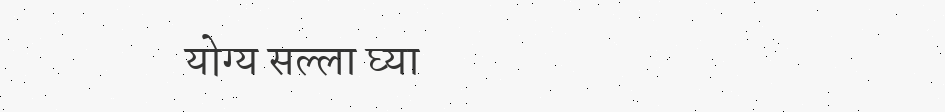योग्य सल्ला घ्या